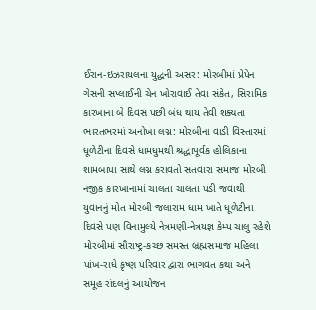ઈરાન-ઇઝરાયલના યુદ્ધની અસર: મોરબીમાં પ્રેપેન ગેસની સપ્લાઈની ચેન ખોરાવાઈ તેવા સંકેત, સિરામિક કારખાના બે દિવસ પછી બંધ થાય તેવી શક્યતા ભારતભરમાં અનોખા લગ્ન: મોરબીના વાડી વિસ્તારમાં ધૂળેટીના દિવસે ધામધુમથી શ્રદ્ધાપૂર્વક હોલિકાના શામબાપા સાથે લગ્ન કરાવતો સતવારા સમાજ મોરબી નજીક કારખાનામાં ચાલતા ચાલતા પડી જવાથી યુવાનનું મોત મોરબી જલારામ ધામ ખાતે ધૂળેટીના દિવસે પણ વિનામુલ્યે નેત્રમણી-નેત્રયજ્ઞ કેમ્પ ચાલુ રહેશે મોરબીમાં સૌરાષ્ટ્ર-કચ્છ સમસ્ત બ્રહ્મસમાજ મહિલા પાંખ-રાધે કૃષ્ણ પરિવાર દ્વારા ભાગવત કથા અને સમૂહ રાંદલનું આયોજન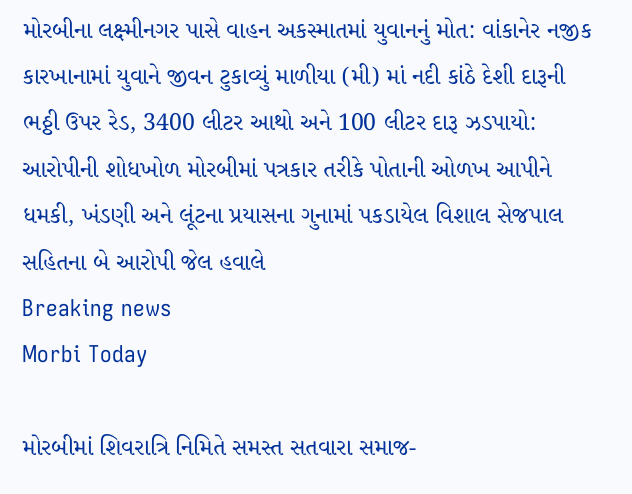મોરબીના લક્ષ્મીનગર પાસે વાહન અકસ્માતમાં યુવાનનું મોત: વાંકાનેર નજીક કારખાનામાં યુવાને જીવન ટુકાવ્યું માળીયા (મી) માં નદી કાંઠે દેશી દારૂની ભઠ્ઠી ઉપર રેડ, 3400 લીટર આથો અને 100 લીટર દારૂ ઝડપાયો: આરોપીની શોધખોળ મોરબીમાં પત્રકાર તરીકે પોતાની ઓળખ આપીને ધમકી, ખંડણી અને લૂંટના પ્રયાસના ગુનામાં પકડાયેલ વિશાલ સેજપાલ સહિતના બે આરોપી જેલ હવાલે
Breaking news
Morbi Today

મોરબીમાં શિવરાત્રિ નિમિતે સમસ્ત સતવારા સમાજ-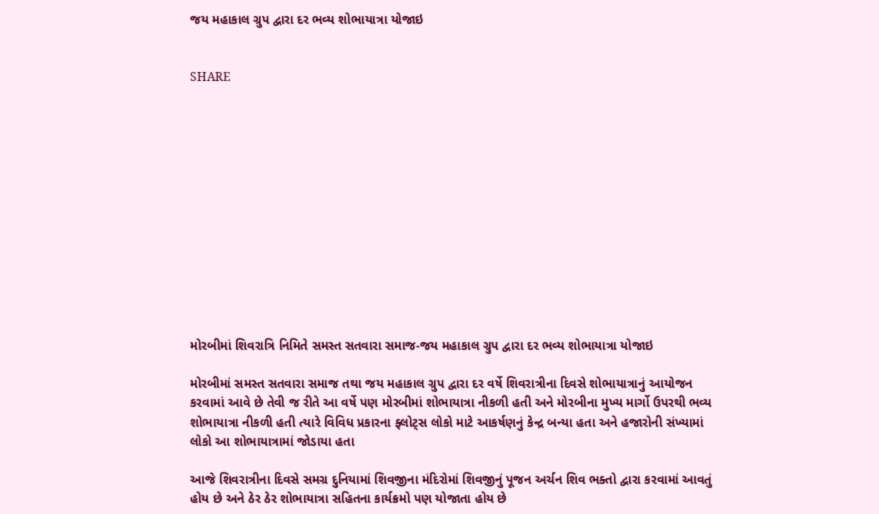જય મહાકાલ ગ્રુપ દ્વારા દર ભવ્ય શોભાયાત્રા યોજાઇ


SHARE













મોરબીમાં શિવરાત્રિ નિમિતે સમસ્ત સતવારા સમાજ-જય મહાકાલ ગ્રુપ દ્વારા દર ભવ્ય શોભાયાત્રા યોજાઇ

મોરબીમાં સમસ્ત સતવારા સમાજ તથા જય મહાકાલ ગ્રુપ દ્વારા દર વર્ષે શિવરાત્રીના દિવસે શોભાયાત્રાનું આયોજન કરવામાં આવે છે તેવી જ રીતે આ વર્ષે પણ મોરબીમાં શોભાયાત્રા નીકળી હતી અને મોરબીના મુખ્ય માર્ગો ઉપરથી ભવ્ય શોભાયાત્રા નીકળી હતી ત્યારે વિવિધ પ્રકારના ફ્લોટ્સ લોકો માટે આકર્ષણનું કેન્દ્ર બન્યા હતા અને હજારોની સંખ્યામાં લોકો આ શોભાયાત્રામાં જોડાયા હતા

આજે શિવરાત્રીના દિવસે સમગ્ર દુનિયામાં શિવજીના મંદિરોમાં શિવજીનું પૂજન અર્ચન શિવ ભક્તો દ્વારા કરવામાં આવતું હોય છે અને ઠેર ઠેર શોભાયાત્રા સહિતના કાર્યક્રમો પણ યોજાતા હોય છે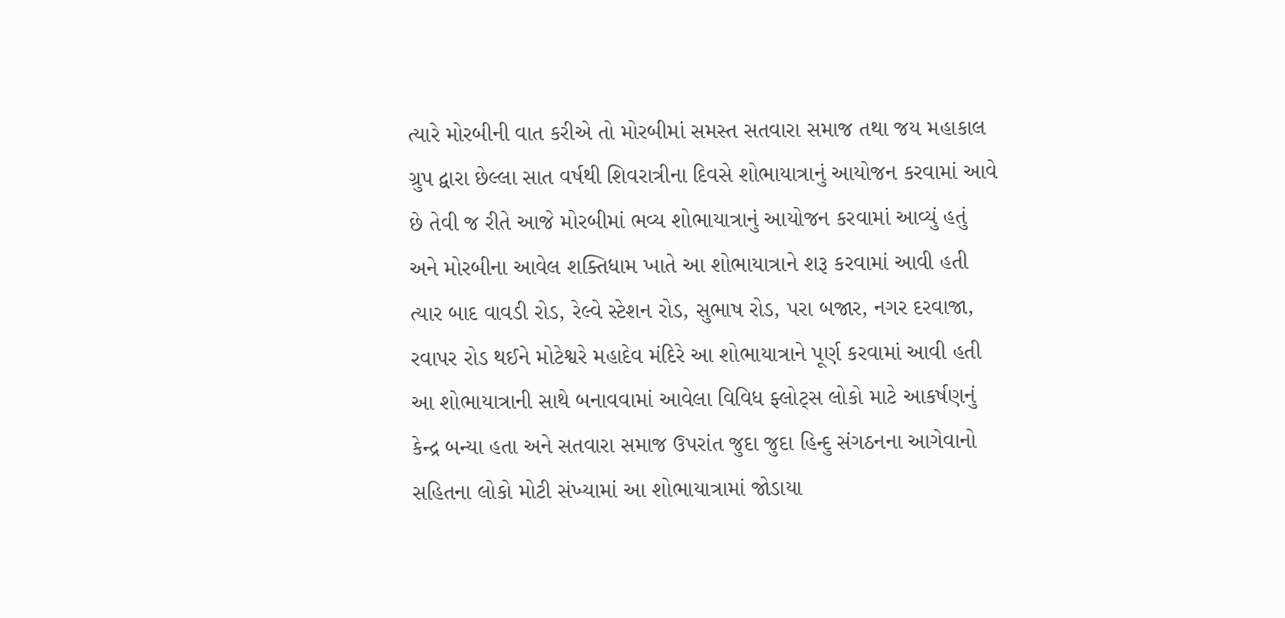ત્યારે મોરબીની વાત કરીએ તો મોરબીમાં સમસ્ત સતવારા સમાજ તથા જય મહાકાલ ગ્રુપ દ્વારા છેલ્લા સાત વર્ષથી શિવરાત્રીના દિવસે શોભાયાત્રાનું આયોજન કરવામાં આવે છે તેવી જ રીતે આજે મોરબીમાં ભવ્ય શોભાયાત્રાનું આયોજન કરવામાં આવ્યું હતું અને મોરબીના આવેલ શક્તિધામ ખાતે આ શોભાયાત્રાને શરૂ કરવામાં આવી હતી ત્યાર બાદ વાવડી રોડ, રેલ્વે સ્ટેશન રોડ, સુભાષ રોડ, પરા બજાર, નગર દરવાજા, રવાપર રોડ થઈને મોટેશ્વરે મહાદેવ મંદિરે આ શોભાયાત્રાને પૂર્ણ કરવામાં આવી હતી આ શોભાયાત્રાની સાથે બનાવવામાં આવેલા વિવિધ ફ્લોટ્સ લોકો માટે આકર્ષણનું કેન્દ્ર બન્યા હતા અને સતવારા સમાજ ઉપરાંત જુદા જુદા હિન્દુ સંગઠનના આગેવાનો સહિતના લોકો મોટી સંખ્યામાં આ શોભાયાત્રામાં જોડાયા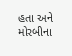હતા અને મોરબીના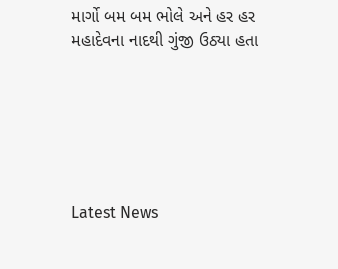માર્ગો બમ બમ ભોલે અને હર હર મહાદેવના નાદથી ગુંજી ઉઠ્યા હતા






Latest News